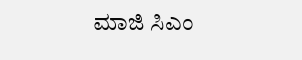ಮಾಜಿ ಸಿಎಂ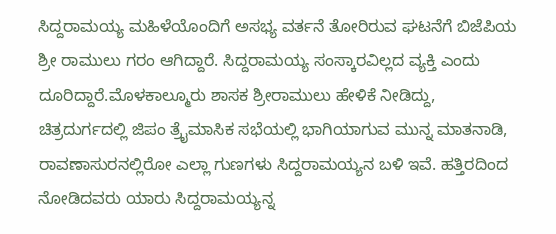ಸಿದ್ದರಾಮಯ್ಯ ಮಹಿಳೆಯೊಂದಿಗೆ ಅಸಭ್ಯ ವರ್ತನೆ ತೋರಿರುವ ಘಟನೆಗೆ ಬಿಜೆಪಿಯ ಶ್ರೀ ರಾಮುಲು ಗರಂ ಆಗಿದ್ದಾರೆ. ಸಿದ್ದರಾಮಯ್ಯ ಸಂಸ್ಕಾರವಿಲ್ಲದ ವ್ಯಕ್ತಿ ಎಂದು ದೂರಿದ್ದಾರೆ.ಮೊಳಕಾಲ್ಮೂರು ಶಾಸಕ ಶ್ರೀರಾಮುಲು ಹೇಳಿಕೆ ನೀಡಿದ್ದು, ಚಿತ್ರದುರ್ಗದಲ್ಲಿ ಜಿಪಂ ತ್ರೈಮಾಸಿಕ ಸಭೆಯಲ್ಲಿ ಭಾಗಿಯಾಗುವ ಮುನ್ನ ಮಾತನಾಡಿ, ರಾವಣಾಸುರನಲ್ಲಿರೋ ಎಲ್ಲಾ ಗುಣಗಳು ಸಿದ್ದರಾಮಯ್ಯನ ಬಳಿ ಇವೆ. ಹತ್ತಿರದಿಂದ ನೋಡಿದವರು ಯಾರು ಸಿದ್ದರಾಮಯ್ಯನ್ನ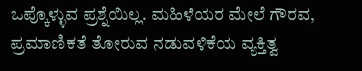ಒಪ್ಕೊಳ್ಳುವ ಪ್ರಶ್ನೆಯಿಲ್ಲ. ಮಹಿಳೆಯರ ಮೇಲೆ ಗೌರವ, ಪ್ರಮಾಣಿಕತೆ ತೋರುವ ನಡುವಳಿಕೆಯ ವ್ಯಕ್ತಿತ್ವ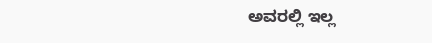ಅವರಲ್ಲಿ ಇಲ್ಲ